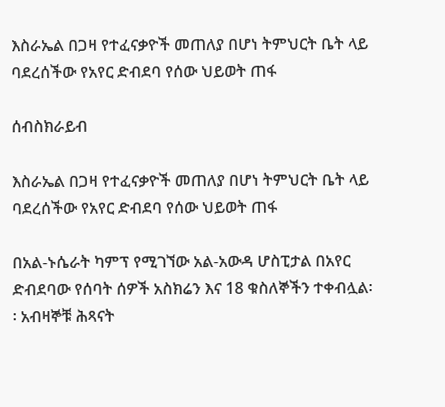እስራኤል በጋዛ የተፈናቃዮች መጠለያ በሆነ ትምህርት ቤት ላይ ባደረሰችው የአየር ድብደባ የሰው ህይወት ጠፋ

ሰብስክራይብ

እስራኤል በጋዛ የተፈናቃዮች መጠለያ በሆነ ትምህርት ቤት ላይ ባደረሰችው የአየር ድብደባ የሰው ህይወት ጠፋ

በአል-ኑሴራት ካምፕ የሚገኘው አል-አውዳ ሆስፒታል በአየር ድብደባው የሰባት ሰዎች አስክሬን እና 18 ቁስለኞችን ተቀብሏል፡፡ አብዛኞቹ ሕጻናት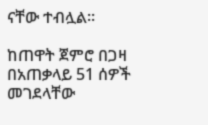ናቸው ተብሏል፡፡

ከጠዋት ጀምሮ በጋዛ በአጠቃላይ 51 ሰዎች መገደላቸው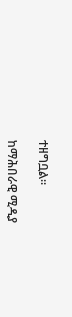ተዘግቧል።

ከማሕበራዊ ሚዲያ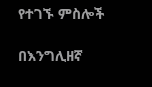የተገኙ ምስሎች

በእንግሊዘኛ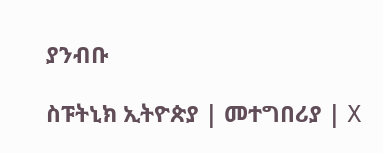ያንብቡ

ስፑትኒክ ኢትዮጵያ | መተግበሪያ | X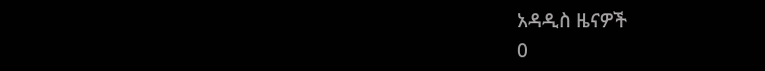አዳዲስ ዜናዎች
0